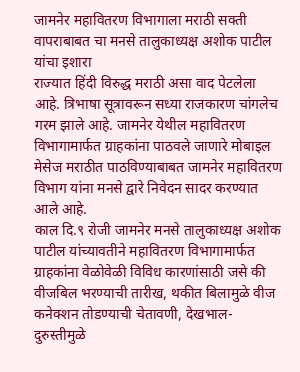जामनेर महावितरण विभागाला मराठी सक्ती वापराबाबत चा मनसे तालुकाध्यक्ष अशोक पाटील यांचा इशारा
राज्यात हिंदी विरुद्ध मराठी असा वाद पेटलेला आहे. त्रिभाषा सूत्रावरून सध्या राजकारण चांगलेच गरम झाले आहे. जामनेर येथील महावितरण विभागामार्फत ग्राहकांना पाठवले जाणारे मोबाइल मेसेज मराठीत पाठविण्याबाबत जामनेर महावितरण विभाग यांना मनसे द्वारे निवेदन सादर करण्यात आले आहे.
काल दि.९ रोजी जामनेर मनसे तालुकाध्यक्ष अशोक पाटील यांच्यावतीने महावितरण विभागामार्फत ग्राहकांना वेळोवेळी विविध कारणांसाठी जसे की वीजबिल भरण्याची तारीख, थकीत बिलामुळे वीज कनेक्शन तोडण्याची चेतावणी, देखभाल-दुरुस्तीमुळे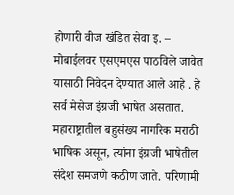होणारी वीज खंडित सेवा इ. – मोबाईलवर एसएमएस पाठविले जावेत यासाठी निवेदन देण्यात आले आहे . हे सर्व मेसेज इंग्रजी भाषेत असतात.
महाराष्ट्रातील बहुसंख्य नागरिक मराठी भाषिक असून, त्यांना इंग्रजी भाषेतील संदेश समजणे कठीण जाते. परिणामी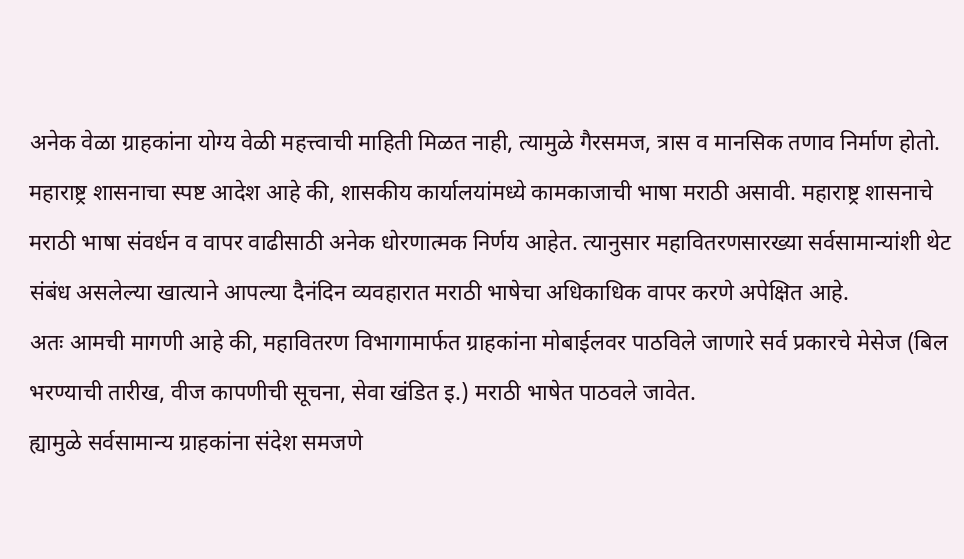अनेक वेळा ग्राहकांना योग्य वेळी महत्त्वाची माहिती मिळत नाही, त्यामुळे गैरसमज, त्रास व मानसिक तणाव निर्माण होतो.
महाराष्ट्र शासनाचा स्पष्ट आदेश आहे की, शासकीय कार्यालयांमध्ये कामकाजाची भाषा मराठी असावी. महाराष्ट्र शासनाचे मराठी भाषा संवर्धन व वापर वाढीसाठी अनेक धोरणात्मक निर्णय आहेत. त्यानुसार महावितरणसारख्या सर्वसामान्यांशी थेट संबंध असलेल्या खात्याने आपल्या दैनंदिन व्यवहारात मराठी भाषेचा अधिकाधिक वापर करणे अपेक्षित आहे.
अतः आमची मागणी आहे की, महावितरण विभागामार्फत ग्राहकांना मोबाईलवर पाठविले जाणारे सर्व प्रकारचे मेसेज (बिल भरण्याची तारीख, वीज कापणीची सूचना, सेवा खंडित इ.) मराठी भाषेत पाठवले जावेत.
ह्यामुळे सर्वसामान्य ग्राहकांना संदेश समजणे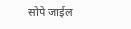सोपे जाईल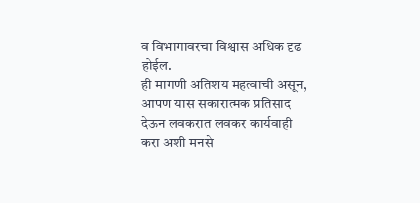व विभागावरचा विश्वास अधिक दृढ होईल.
ही मागणी अतिशय महत्वाची असून, आपण यास सकारात्मक प्रतिसाद देऊन लवकरात लवकर कार्यवाही करा अशी मनसे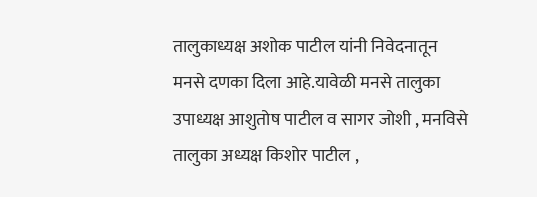तालुकाध्यक्ष अशोक पाटील यांनी निवेदनातून मनसे दणका दिला आहे.यावेळी मनसे तालुका उपाध्यक्ष आशुतोष पाटील व सागर जोशी , मनविसे तालुका अध्यक्ष किशोर पाटील ,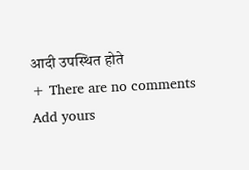आदी उपस्थित होते
+ There are no comments
Add yours